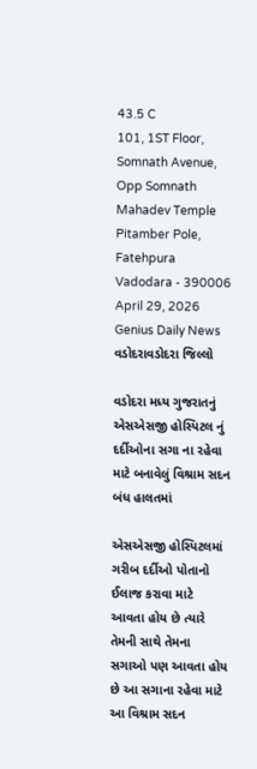43.5 C
101, 1ST Floor, Somnath Avenue, Opp Somnath Mahadev Temple Pitamber Pole, Fatehpura Vadodara - 390006
April 29, 2026
Genius Daily News
વડોદરાવડોદરા જિલ્લો

વડોદરા મધ્ય ગુજરાતનું એસએસજી હોસ્પિટલ નું દર્દીઓના સગા ના રહેવા માટે બનાવેલું વિશ્રામ સદન બંધ હાલતમાં

એસએસજી હોસ્પિટલમાં ગરીબ દર્દીઓ પોતાનો ઈલાજ કરાવા માટે આવતા હોય છે ત્યારે તેમની સાથે તેમના સગાઓ પણ આવતા હોય છે આ સગાના રહેવા માટે આ વિશ્રામ સદન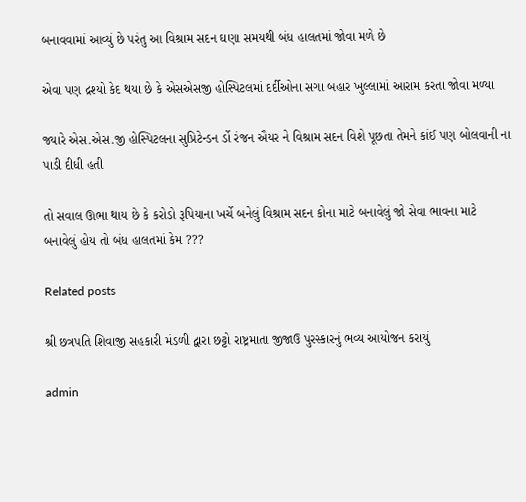બનાવવામાં આવ્યું છે પરંતુ આ વિશ્રામ સદન ઘણા સમયથી બંધ હાલતમાં જોવા મળે છે

એવા પણ દ્રશ્યો કેદ થયા છે કે એસએસજી હોસ્પિટલમાં દર્દીઓના સગા બહાર ખુલ્લામાં આરામ કરતા જોવા મળ્યા

જ્યારે એસ.એસ.જી હોસ્પિટલના સુપ્રિટેન્ડન ર્ડો રંજન ઐયર ને વિશ્રામ સદન વિશે પૂછતા તેમને કાંઈ પણ બોલવાની ના પાડી દીધી હતી

તો સવાલ ઊભા થાય છે કે કરોડો રૂપિયાના ખર્ચે બનેલું વિશ્રામ સદન કોના માટે બનાવેલું જો સેવા ભાવના માટે બનાવેલું હોય તો બંધ હાલતમાં કેમ ???

Related posts

શ્રી છત્રપતિ શિવાજી સહકારી મંડળી દ્વારા છટ્ટો રાષ્ટ્રમાતા જીજાઉ પુરસ્કારનું ભવ્ય આયોજન કરાયું

admin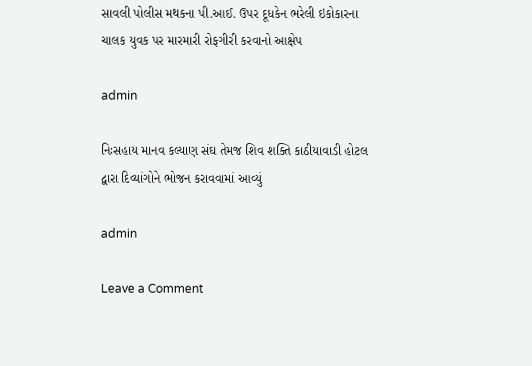સાવલી પોલીસ મથકના પી.આઈ. ઉપર દૂધકેન ભરેલી ઇકોકારના ચાલક યુવક પર મારમારી રોફગીરી કરવાનો આક્ષેપ

admin

નિઃસહાય માનવ કલ્યાણ સંઘ તેમજ શિવ શક્તિ કાઠીયાવાડી હોટલ દ્વારા દિવ્યાંગોને ભોજન કરાવવામાં આવ્યું

admin

Leave a Comment